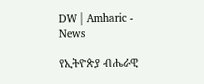DW | Amharic - News

የኢትዮጵያ ብሔራዊ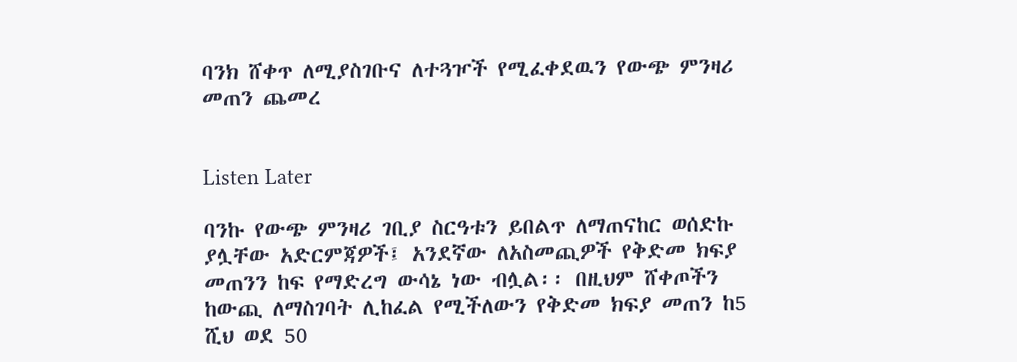ባንክ ሸቀጥ ለሚያስገቡና ለተጓዦች የሚፈቀደዉን የውጭ ምንዛሪ መጠን ጨመረ


Listen Later

ባንኩ የውጭ ምንዛሪ ገቢያ ስርዓቱን ይበልጥ ለማጠናከር ወሰድኩ ያሏቸው አድርምጃዎች፤ አንደኛው ለአስመጪዎች የቅድመ ክፍያ መጠንን ከፍ የማድረግ ውሳኔ ነው ብሏል፡፡ በዚህም ሸቀጦችን ከውጪ ለማስገባት ሊከፈል የሚችለውን የቅድመ ክፍያ መጠን ከ5 ሺህ ወደ 50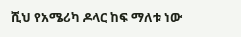ሺህ የአሜሪካ ዶላር ከፍ ማለቱ ነው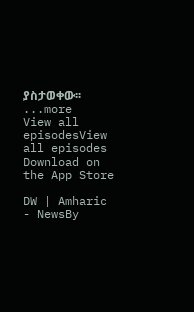ያስታወቀው፡፡
...more
View all episodesView all episodes
Download on the App Store

DW | Amharic - NewsBy